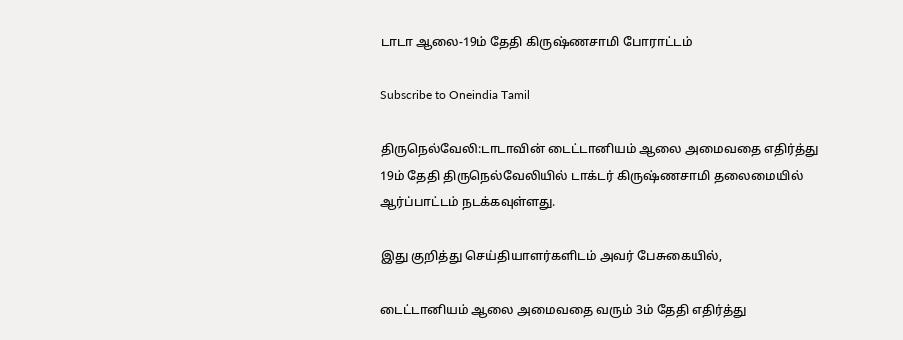டாடா ஆலை-19ம் தேதி கிருஷ்ணசாமி போராட்டம்

Subscribe to Oneindia Tamil

திருநெல்வேலி:டாடாவின் டைட்டானியம் ஆலை அமைவதை எதிர்த்து 19ம் தேதி திருநெல்வேலியில் டாக்டர் கிருஷ்ணசாமி தலைமையில் ஆர்ப்பாட்டம் நடக்கவுள்ளது.

இது குறித்து செய்தியாளர்களிடம் அவர் பேசுகையில்,

டைட்டானியம் ஆலை அமைவதை வரும் 3ம் தேதி எதிர்த்து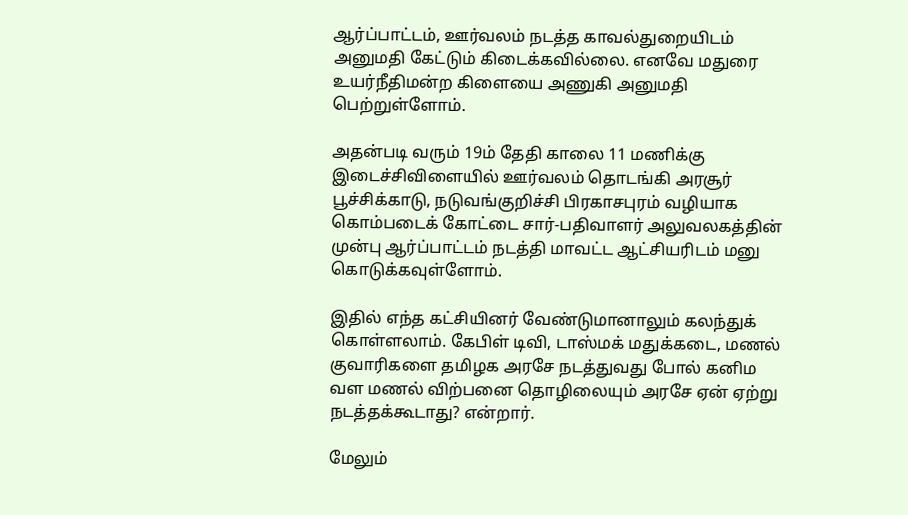ஆர்ப்பாட்டம், ஊர்வலம் நடத்த காவல்துறையிடம் அனுமதி கேட்டும் கிடைக்கவில்லை. எனவே மதுரை உயர்நீதிமன்ற கிளையை அணுகி அனுமதி பெற்றுள்ளோம்.

அதன்படி வரும் 19ம் தேதி காலை 11 மணிக்கு இடைச்சிவிளையில் ஊர்வலம் தொடங்கி அரசூர் பூச்சிக்காடு, நடுவங்குறிச்சி பிரகாசபுரம் வழியாக கொம்படைக் கோட்டை சார்-பதிவாளர் அலுவலகத்தின் முன்பு ஆர்ப்பாட்டம் நடத்தி மாவட்ட ஆட்சியரிடம் மனு கொடுக்கவுள்ளோம்.

இதில் எந்த கட்சியினர் வேண்டுமானாலும் கலந்துக் கொள்ளலாம். கேபிள் டிவி, டாஸ்மக் மதுக்கடை, மணல் குவாரிகளை தமிழக அரசே நடத்துவது போல் கனிம வள மணல் விற்பனை தொழிலையும் அரசே ஏன் ஏற்று நடத்தக்கூடாது? என்றார்.

மேலும்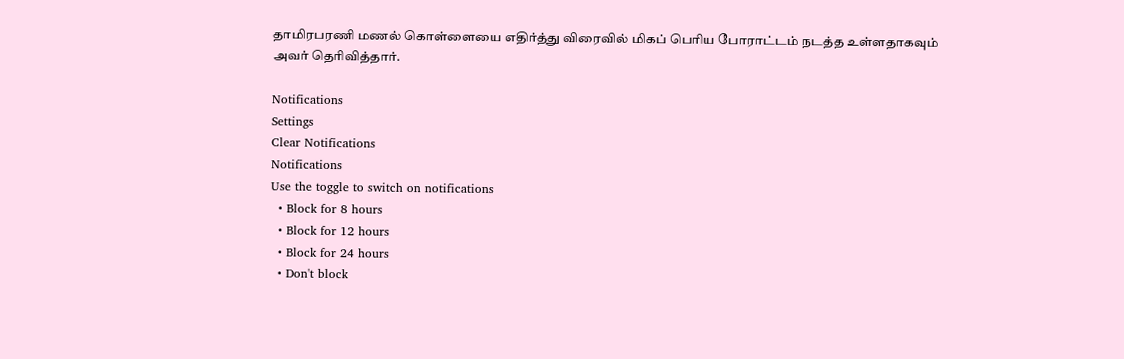தாமிரபரணி மணல் கொள்ளையை எதிர்த்து விரைவில் மிகப் பெரிய போராட்டம் நடத்த உள்ளதாகவும் அவர் தெரிவித்தார்.

Notifications
Settings
Clear Notifications
Notifications
Use the toggle to switch on notifications
  • Block for 8 hours
  • Block for 12 hours
  • Block for 24 hours
  • Don't block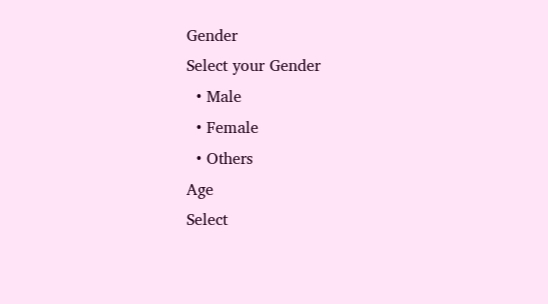Gender
Select your Gender
  • Male
  • Female
  • Others
Age
Select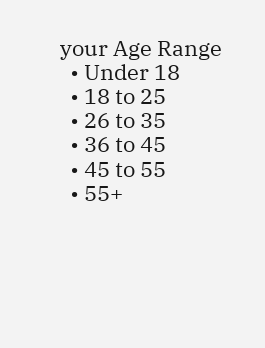your Age Range
  • Under 18
  • 18 to 25
  • 26 to 35
  • 36 to 45
  • 45 to 55
  • 55+